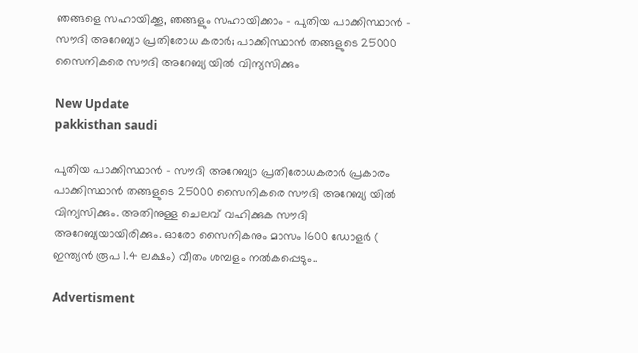ഞങ്ങളെ സഹായിക്കൂ, ഞങ്ങളും സഹായിക്കാം - പുതിയ പാക്കിസ്ഥാൻ - സൗദി അറേബ്യാ പ്രതിരോധ കരാർ; പാക്കിസ്ഥാൻ തങ്ങളുടെ 25000 സൈനികരെ സൗദി അറേബ്യ യിൽ വിന്യസിക്കും

New Update
pakkisthan saudi

പുതിയ പാക്കിസ്ഥാൻ - സൗദി അറേബ്യാ പ്രതിരോധകരാർ പ്രകാരം  പാക്കിസ്ഥാൻ തങ്ങളുടെ 25000 സൈനികരെ സൗദി അറേബ്യ യിൽ വിന്യസിക്കും. അതിനുള്ള ചെലവ് വഹിക്കുക സൗദി അറേബ്യയായിരിക്കും. ഓരോ സൈനികനും മാസം 1600 ഡോളർ ( ഇന്ത്യൻ രൂപ 1.4 ലക്ഷം) വീതം ശമ്പളം നൽകപ്പെടും..

Advertisment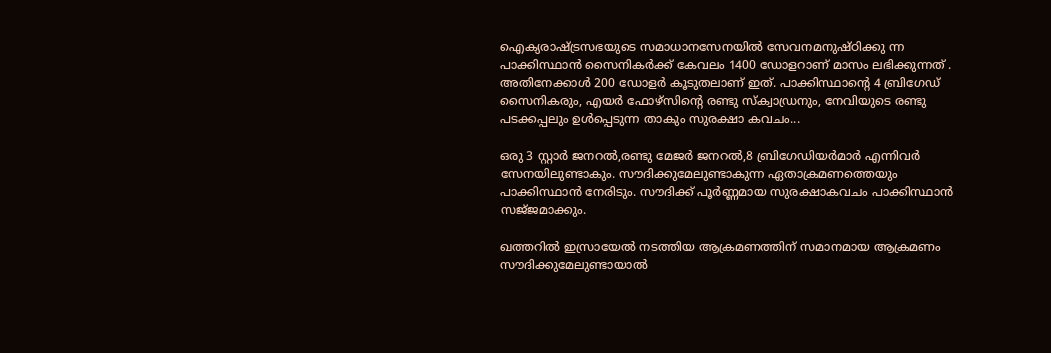ഐക്യരാഷ്ട്രസഭയുടെ സമാധാനസേനയിൽ സേവനമനുഷ്ഠിക്കു ന്ന പാക്കിസ്ഥാൻ സൈനികർക്ക് കേവലം 1400 ഡോളറാണ് മാസം ലഭിക്കുന്നത് . അതിനേക്കാൾ 200 ഡോളർ കൂടുതലാണ് ഇത്. പാക്കിസ്ഥാന്റെ 4 ബ്രിഗേഡ് സൈനികരും, എയർ ഫോഴ്‌സിന്റെ രണ്ടു സ്ക്വാഡ്രനും, നേവിയുടെ രണ്ടു പടക്കപ്പലും ഉൾപ്പെടുന്ന താകും സുരക്ഷാ കവചം...

ഒരു 3 സ്റ്റാർ ജനറൽ,രണ്ടു മേജർ ജനറൽ,8 ബ്രിഗേഡിയർമാർ എന്നിവർ സേനയിലുണ്ടാകും. സൗദിക്കുമേലുണ്ടാകുന്ന ഏതാക്രമണത്തെയും പാക്കിസ്ഥാൻ നേരിടും. സൗദിക്ക് പൂർണ്ണമായ സുരക്ഷാകവചം പാക്കിസ്ഥാൻ സജ്‌ജമാക്കും.

ഖത്തറിൽ ഇസ്രായേൽ നടത്തിയ ആക്രമണത്തിന് സമാനമായ ആക്രമണം സൗദിക്കുമേലുണ്ടായാൽ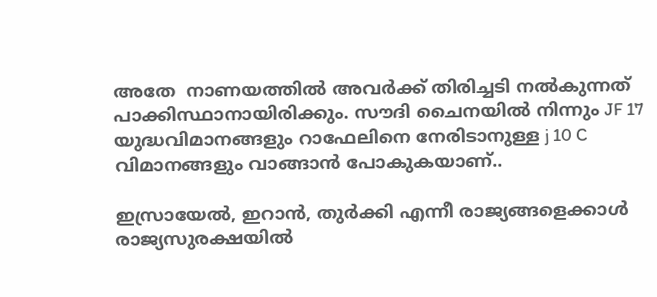അതേ  നാണയത്തിൽ അവർക്ക് തിരിച്ചടി നൽകുന്നത് പാക്കിസ്ഥാനായിരിക്കും. സൗദി ചൈനയിൽ നിന്നും JF 17 യുദ്ധവിമാനങ്ങളും റാഫേലിനെ നേരിടാനുള്ള j 10 C വിമാനങ്ങളും വാങ്ങാൻ പോകുകയാണ്..

ഇസ്രായേൽ, ഇറാൻ, തുർക്കി എന്നീ രാജ്യങ്ങളെക്കാൾ രാജ്യസുരക്ഷയിൽ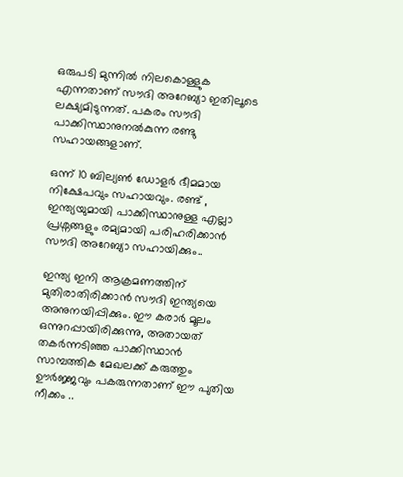ഒരുപടി മുന്നിൽ നിലകൊള്ളുക എന്നതാണ് സൗദി അറേബ്യാ ഇതിലൂടെ ലക്ഷ്യമിടുന്നത്. പകരം സൗദി പാക്കിസ്ഥാനുനൽകുന്ന രണ്ടു സഹായങ്ങളാണ്.

ഒന്ന് 10 ബില്യൺ ഡോളർ ഭീമമായ നിക്ഷേപവും സഹായവും. രണ്ട് , ഇന്ത്യയുമായി പാക്കിസ്ഥാനുള്ള എല്ലാ പ്രശ്നങ്ങളും രമ്യമായി പരിഹരിക്കാൻ സൗദി അറേബ്യാ സഹായിക്കും..

ഇന്ത്യ ഇനി ആക്രമണത്തിന് മുതിരാതിരിക്കാൻ സൗദി ഇന്ത്യയെ അനുനയിപ്പിക്കും. ഈ കരാർ മൂലം ഒന്നുറപ്പായിരിക്കുന്നു, അതായത് തകർന്നടിഞ്ഞ പാക്കിസ്ഥാൻ സാമ്പത്തിക മേഖലക്ക് കരുത്തും ഊർജ്ജവും പകരുന്നതാണ് ഈ പുതിയ നീക്കം ..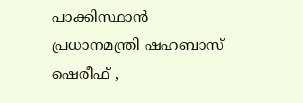പാക്കിസ്ഥാൻ പ്രധാനമന്ത്രി ഷഹബാസ് ഷെരീഫ് ,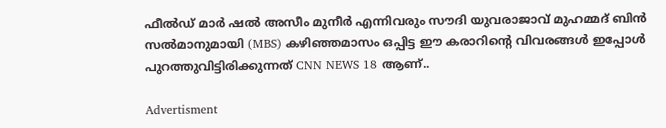ഫീൽഡ് മാർ ഷൽ അസീം മുനീർ എന്നിവരും സൗദി യുവരാജാവ് മുഹമ്മദ് ബിൻ സൽമാനുമായി (MBS) കഴിഞ്ഞമാസം ഒപ്പിട്ട ഈ കരാറിന്റെ വിവരങ്ങൾ ഇപ്പോൾ പുറത്തുവിട്ടിരിക്കുന്നത് CNN NEWS 18 ആണ്..

Advertisment